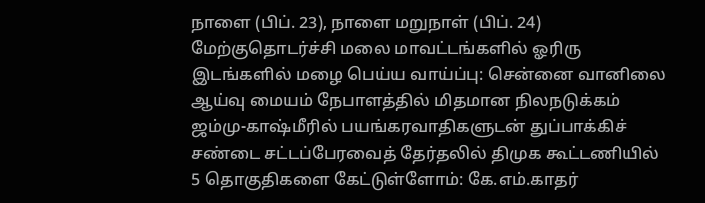நாளை (பிப். 23), நாளை மறுநாள் (பிப். 24) மேற்குதொடர்ச்சி மலை மாவட்டங்களில் ஓரிரு இடங்களில் மழை பெய்ய வாய்ப்பு: சென்னை வானிலை ஆய்வு மையம் நேபாளத்தில் மிதமான நிலநடுக்கம் ஜம்மு-காஷ்மீரில் பயங்கரவாதிகளுடன் துப்பாக்கிச் சண்டை சட்டப்பேரவைத் தேர்தலில் திமுக கூட்டணியில் 5 தொகுதிகளை கேட்டுள்ளோம்: கே.எம்.காதர்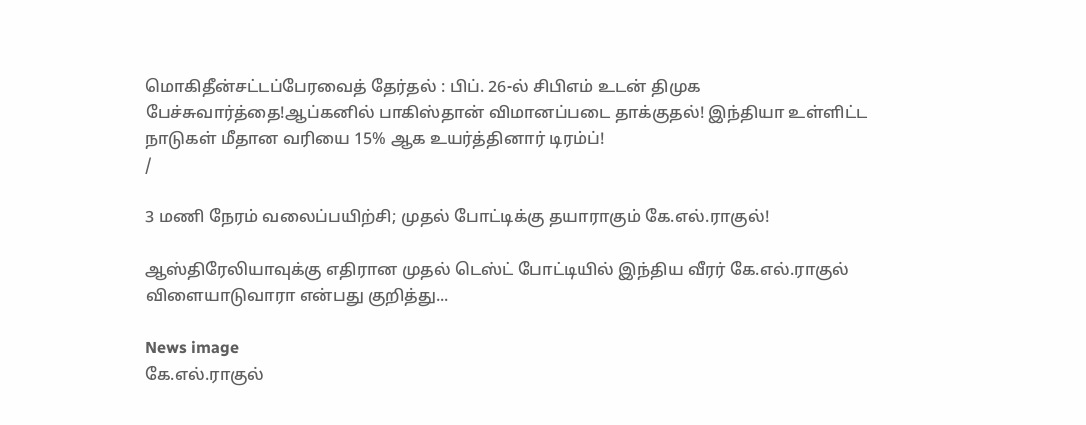மொகிதீன்சட்டப்பேரவைத் தேர்தல் : பிப். 26-ல் சிபிஎம் உடன் திமுக பேச்சுவார்த்தை!ஆப்கனில் பாகிஸ்தான் விமானப்படை தாக்குதல்! இந்தியா உள்ளிட்ட நாடுகள் மீதான வரியை 15% ஆக உயர்த்தினார் டிரம்ப்!
/

3 மணி நேரம் வலைப்பயிற்சி; முதல் போட்டிக்கு தயாராகும் கே.எல்.ராகுல்!

ஆஸ்திரேலியாவுக்கு எதிரான முதல் டெஸ்ட் போட்டியில் இந்திய வீரர் கே.எல்.ராகுல் விளையாடுவாரா என்பது குறித்து...

News image
கே.எல்.ராகுல்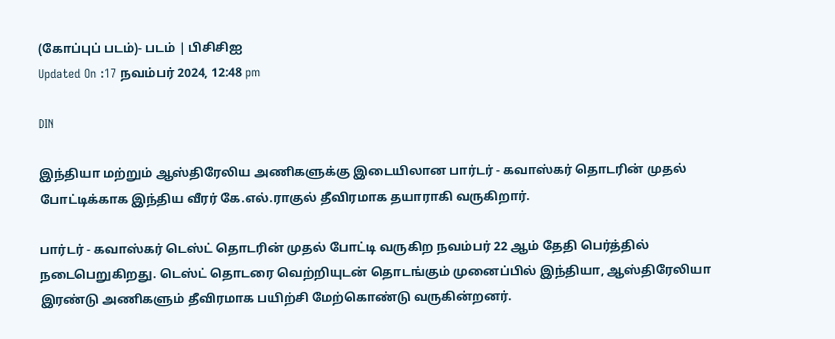(கோப்புப் படம்)- படம் | பிசிசிஐ
Updated On :17 நவம்பர் 2024, 12:48 pm

DIN

இந்தியா மற்றும் ஆஸ்திரேலிய அணிகளுக்கு இடையிலான பார்டர் - கவாஸ்கர் தொடரின் முதல் போட்டிக்காக இந்திய வீரர் கே.எல்.ராகுல் தீவிரமாக தயாராகி வருகிறார்.

பார்டர் - கவாஸ்கர் டெஸ்ட் தொடரின் முதல் போட்டி வருகிற நவம்பர் 22 ஆம் தேதி பெர்த்தில் நடைபெறுகிறது. டெஸ்ட் தொடரை வெற்றியுடன் தொடங்கும் முனைப்பில் இந்தியா, ஆஸ்திரேலியா இரண்டு அணிகளும் தீவிரமாக பயிற்சி மேற்கொண்டு வருகின்றனர்.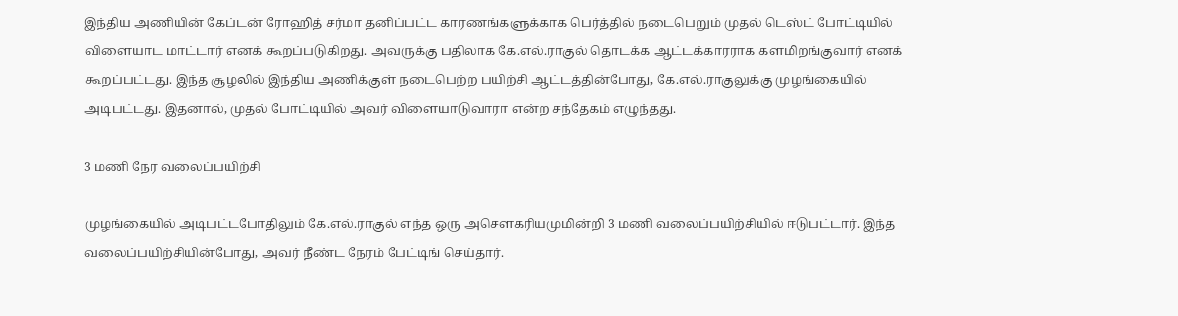இந்திய அணியின் கேப்டன் ரோஹித் சர்மா தனிப்பட்ட காரணங்களுக்காக பெர்த்தில் நடைபெறும் முதல் டெஸ்ட் போட்டியில் விளையாட மாட்டார் எனக் கூறப்படுகிறது. அவருக்கு பதிலாக கே.எல்.ராகுல் தொடக்க ஆட்டக்காரராக களமிறங்குவார் எனக் கூறப்பட்டது. இந்த சூழலில் இந்திய அணிக்குள் நடைபெற்ற பயிற்சி ஆட்டத்தின்போது, கே.எல்.ராகுலுக்கு முழங்கையில் அடிபட்டது. இதனால், முதல் போட்டியில் அவர் விளையாடுவாரா என்ற சந்தேகம் எழுந்தது.

3 மணி நேர வலைப்பயிற்சி

முழங்கையில் அடிபட்டபோதிலும் கே.எல்.ராகுல் எந்த ஒரு அசௌகரியமுமின்றி 3 மணி வலைப்பயிற்சியில் ஈடுபட்டார். இந்த வலைப்பயிற்சியின்போது, அவர் நீண்ட நேரம் பேட்டிங் செய்தார்.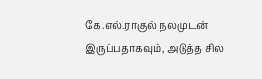கே.எல்.ராகுல் நலமுடன் இருப்பதாகவும், அடுத்த சில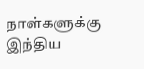நாள்களுக்கு இந்திய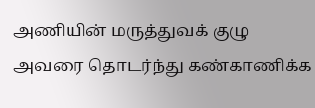அணியின் மருத்துவக் குழு அவரை தொடர்ந்து கண்காணிக்க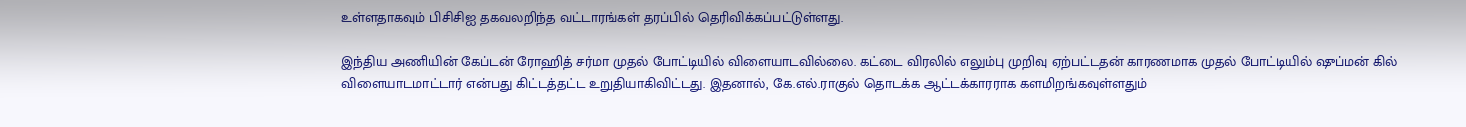உள்ளதாகவும் பிசிசிஐ தகவலறிந்த வட்டாரங்கள் தரப்பில் தெரிவிக்கப்பட்டுள்ளது.

இந்திய அணியின் கேப்டன் ரோஹித் சர்மா முதல் போட்டியில் விளையாடவில்லை. கட்டை விரலில் எலும்பு முறிவு ஏற்பட்டதன் காரணமாக முதல் போட்டியில் ஷுப்மன் கில் விளையாடமாட்டார் என்பது கிட்டத்தட்ட உறுதியாகிவிட்டது. இதனால், கே.எல்.ராகுல் தொடக்க ஆட்டக்காரராக களமிறங்கவுள்ளதும்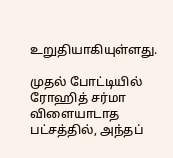உறுதியாகியுள்ளது.

முதல் போட்டியில் ரோஹித் சர்மா விளையாடாத பட்சத்தில், அந்தப்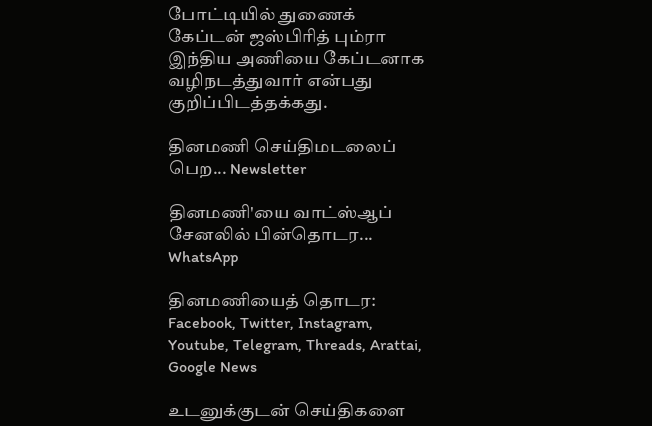போட்டியில் துணைக் கேப்டன் ஜஸ்பிரித் பும்ரா இந்திய அணியை கேப்டனாக வழிநடத்துவார் என்பது குறிப்பிடத்தக்கது.

தினமணி செய்திமடலைப் பெற... Newsletter

தினமணி'யை வாட்ஸ்ஆப் சேனலில் பின்தொடர... WhatsApp

தினமணியைத் தொடர: Facebook, Twitter, Instagram, Youtube, Telegram, Threads, Arattai, Google News

உடனுக்குடன் செய்திகளை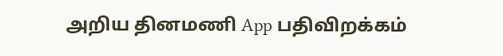அறிய தினமணி App பதிவிறக்கம்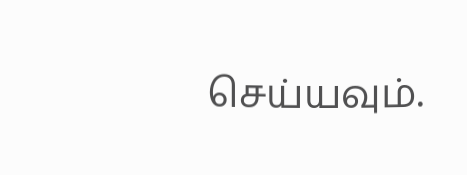செய்யவும்.